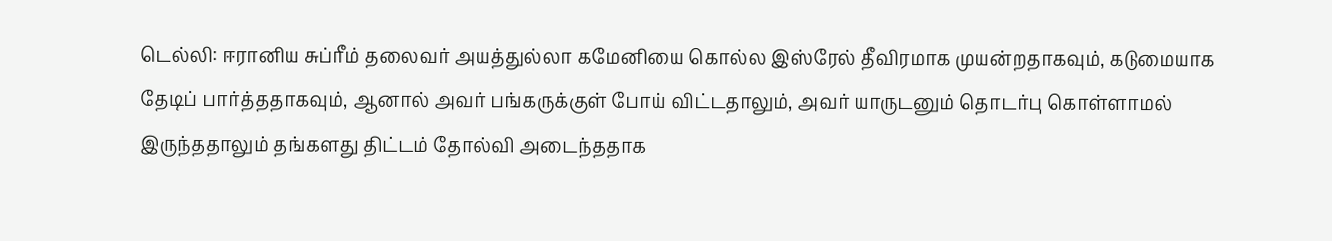டெல்லி: ஈரானிய சுப்ரீம் தலைவர் அயத்துல்லா கமேனியை கொல்ல இஸ்ரேல் தீவிரமாக முயன்றதாகவும், கடுமையாக தேடிப் பார்த்ததாகவும், ஆனால் அவர் பங்கருக்குள் போய் விட்டதாலும், அவர் யாருடனும் தொடர்பு கொள்ளாமல் இருந்ததாலும் தங்களது திட்டம் தோல்வி அடைந்ததாக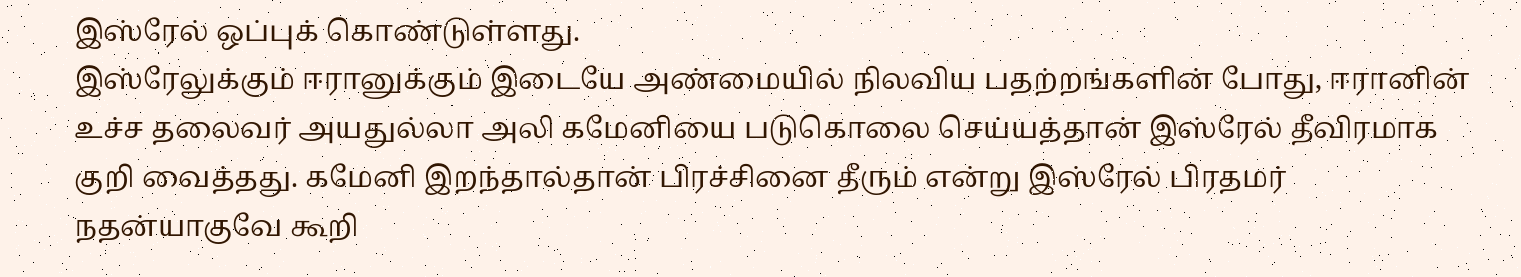இஸ்ரேல் ஒப்புக் கொண்டுள்ளது.
இஸ்ரேலுக்கும் ஈரானுக்கும் இடையே அண்மையில் நிலவிய பதற்றங்களின் போது, ஈரானின் உச்ச தலைவர் அயதுல்லா அலி கமேனியை படுகொலை செய்யத்தான் இஸ்ரேல் தீவிரமாக குறி வைத்தது. கமேனி இறந்தால்தான் பிரச்சினை தீரும் என்று இஸ்ரேல் பிரதமர் நதன்யாகுவே கூறி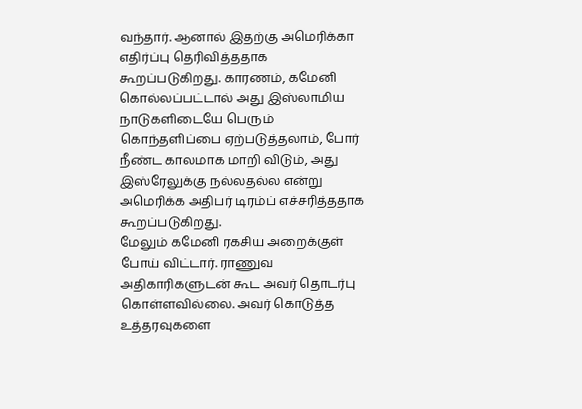வந்தார். ஆனால் இதற்கு அமெரிக்கா எதிர்ப்பு தெரிவித்ததாக கூறப்படுகிறது. காரணம், கமேனி கொல்லப்பட்டால் அது இஸ்லாமிய நாடுகளிடையே பெரும் கொந்தளிப்பை ஏற்படுத்தலாம், போர் நீண்ட காலமாக மாறி விடும், அது இஸ்ரேலுக்கு நல்லதல்ல என்று அமெரிக்க அதிபர் டிரம்ப் எச்சரித்ததாக கூறப்படுகிறது.
மேலும் கமேனி ரகசிய அறைக்குள் போய் விட்டார். ராணுவ அதிகாரிகளுடன் கூட அவர் தொடர்பு கொள்ளவில்லை. அவர் கொடுத்த உத்தரவுகளை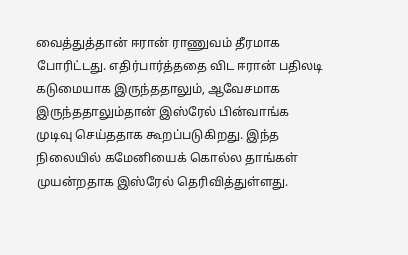வைத்துத்தான் ஈரான் ராணுவம் தீரமாக போரிட்டது. எதிர்பார்த்ததை விட ஈரான் பதிலடி கடுமையாக இருந்ததாலும், ஆவேசமாக இருந்ததாலும்தான் இஸ்ரேல் பின்வாங்க முடிவு செய்ததாக கூறப்படுகிறது. இந்த நிலையில் கமேனியைக் கொல்ல தாங்கள் முயன்றதாக இஸ்ரேல் தெரிவித்துள்ளது.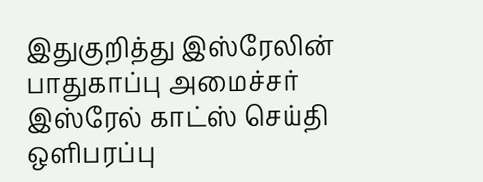இதுகுறித்து இஸ்ரேலின் பாதுகாப்பு அமைச்சர் இஸ்ரேல் காட்ஸ் செய்தி ஒளிபரப்பு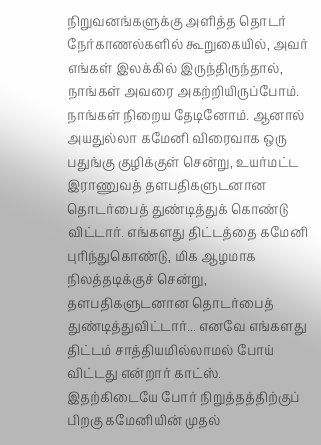நிறுவனங்களுக்கு அளித்த தொடர் நேர்காணல்களில் கூறுகையில், அவர் எங்கள் இலக்கில் இருந்திருந்தால், நாங்கள் அவரை அகற்றியிருப்போம். நாங்கள் நிறைய தேடினோம். ஆனால் அயதுல்லா கமேனி விரைவாக ஒரு பதுங்கு குழிக்குள் சென்று, உயர்மட்ட இராணுவத் தளபதிகளுடனான தொடர்பைத் துண்டித்துக் கொண்டு விட்டார். எங்களது திட்டத்தை கமேனி புரிந்துகொண்டு, மிக ஆழமாக நிலத்தடிக்குச் சென்று, தளபதிகளுடனான தொடர்பைத் துண்டித்துவிட்டார்... எனவே எங்களது திட்டம் சாத்தியமில்லாமல் போய் விட்டது என்றார் காட்ஸ்.
இதற்கிடையே போர் நிறுத்தத்திற்குப் பிறகு கமேனியின் முதல்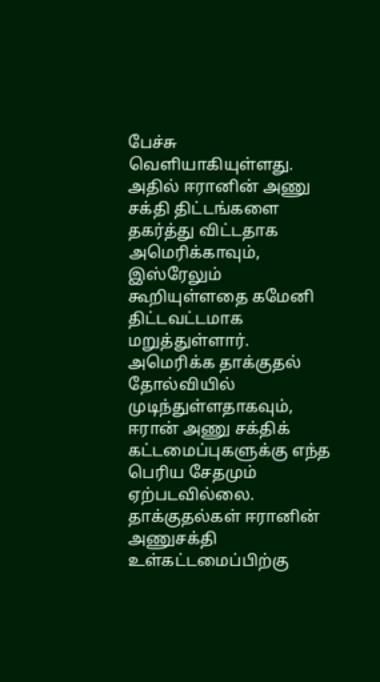பேச்சு வெளியாகியுள்ளது. அதில் ஈரானின் அணு சக்தி திட்டங்களை தகர்த்து விட்டதாக அமெரிக்காவும், இஸ்ரேலும் கூறியுள்ளதை கமேனி திட்டவட்டமாக மறுத்துள்ளார். அமெரிக்க தாக்குதல் தோல்வியில் முடிந்துள்ளதாகவும், ஈரான் அணு சக்திக் கட்டமைப்புகளுக்கு எந்த பெரிய சேதமும் ஏற்படவில்லை. தாக்குதல்கள் ஈரானின் அணுசக்தி உள்கட்டமைப்பிற்கு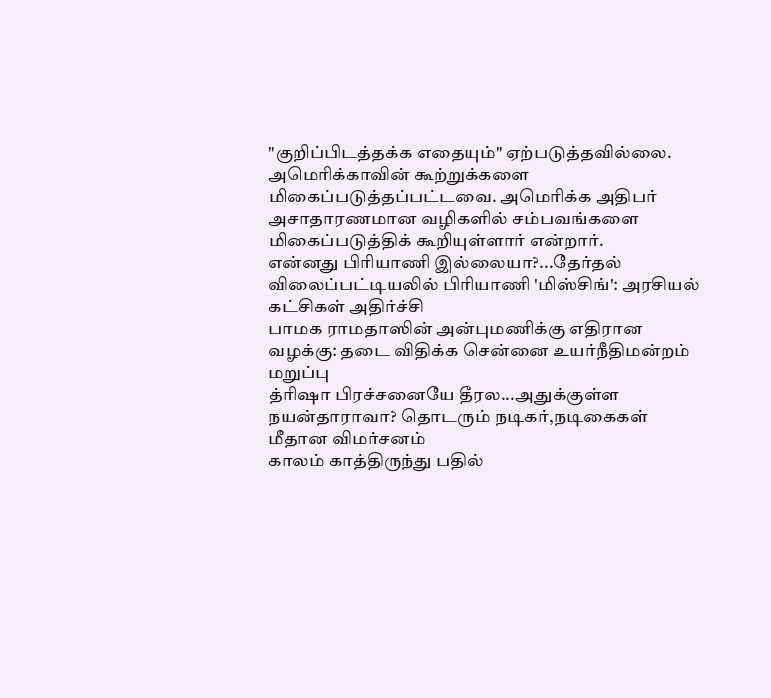"குறிப்பிடத்தக்க எதையும்" ஏற்படுத்தவில்லை. அமெரிக்காவின் கூற்றுக்களை மிகைப்படுத்தப்பட்டவை. அமெரிக்க அதிபர் அசாதாரணமான வழிகளில் சம்பவங்களை மிகைப்படுத்திக் கூறியுள்ளார் என்றார்.
என்னது பிரியாணி இல்லையா?...தேர்தல் விலைப்பட்டியலில் பிரியாணி 'மிஸ்சிங்': அரசியல் கட்சிகள் அதிர்ச்சி
பாமக ராமதாஸின் அன்புமணிக்கு எதிரான வழக்கு: தடை விதிக்க சென்னை உயர்நீதிமன்றம் மறுப்பு
த்ரிஷா பிரச்சனையே தீரல...அதுக்குள்ள நயன்தாராவா? தொடரும் நடிகர்,நடிகைகள் மீதான விமர்சனம்
காலம் காத்திருந்து பதில்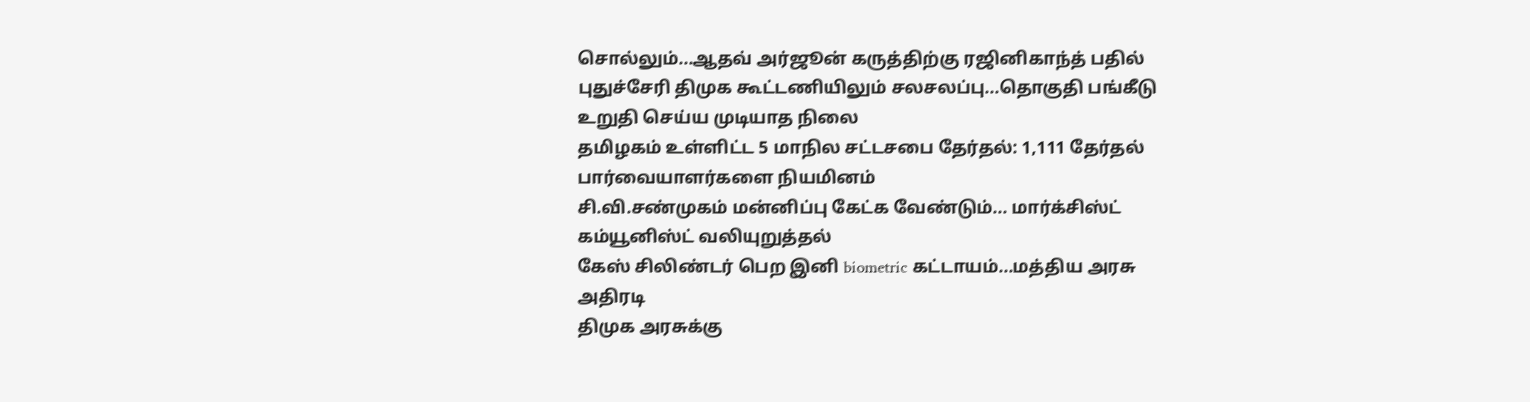சொல்லும்...ஆதவ் அர்ஜூன் கருத்திற்கு ரஜினிகாந்த் பதில்
புதுச்சேரி திமுக கூட்டணியிலும் சலசலப்பு...தொகுதி பங்கீடு உறுதி செய்ய முடியாத நிலை
தமிழகம் உள்ளிட்ட 5 மாநில சட்டசபை தேர்தல்: 1,111 தேர்தல் பார்வையாளர்களை நியமினம்
சி.வி.சண்முகம் மன்னிப்பு கேட்க வேண்டும்... மார்க்சிஸ்ட் கம்யூனிஸ்ட் வலியுறுத்தல்
கேஸ் சிலிண்டர் பெற இனி biometric கட்டாயம்...மத்திய அரசு அதிரடி
திமுக அரசுக்கு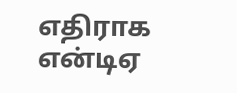எதிராக என்டிஏ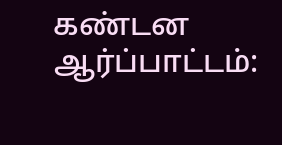கண்டன ஆர்ப்பாட்டம்: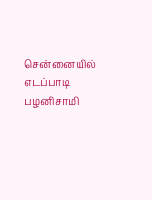சென்னையில் எடப்பாடி பழனிசாமி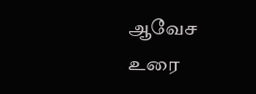ஆவேச உரை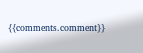{{comments.comment}}